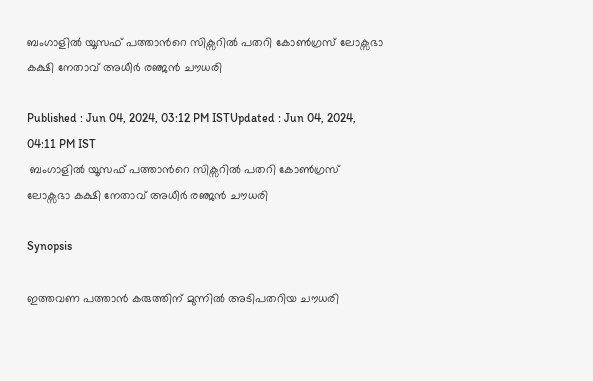ബംഗാളില്‍ യൂസഫ് പത്താന്‍റെ സിക്സറില്‍ പതറി കോണ്‍ഗ്രസ് ലോക്സഭാ കക്ഷി നേതാവ് അധീര്‍ രഞ്ജന്‍ ചൗധരി

Published : Jun 04, 2024, 03:12 PM ISTUpdated : Jun 04, 2024, 04:11 PM IST
 ബംഗാളില്‍ യൂസഫ് പത്താന്‍റെ സിക്സറില്‍ പതറി കോണ്‍ഗ്രസ് ലോക്സഭാ കക്ഷി നേതാവ് അധീര്‍ രഞ്ജന്‍ ചൗധരി

Synopsis

ഇത്തവണ പത്താന്‍ കരുത്തിന് മുന്നില്‍ അടിപതറിയ ചൗധരി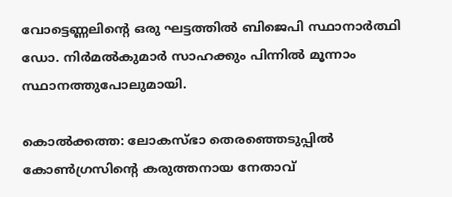വോട്ടെണ്ണലിന്‍റെ ഒരു ഘട്ടത്തില്‍ ബിജെപി സ്ഥാനാര്‍ത്ഥി ഡോ. നിര്‍മല്‍കുമാര്‍ സാഹക്കും പിന്നില്‍ മൂന്നാം സ്ഥാനത്തുപോലുമായി.

കൊല്‍ക്കത്ത: ലോകസ്ഭാ തെരഞ്ഞെടുപ്പില്‍ കോണ്‍ഗ്രസിന്‍റെ കരുത്തനായ നേതാവ്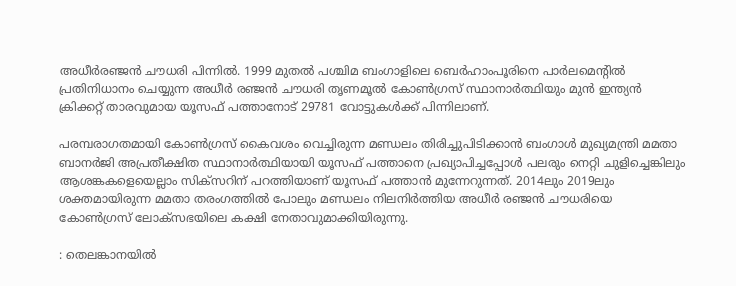അധീര്‍രഞ്ജന്‍ ചൗധരി പിന്നില്‍. 1999 മുതല്‍ പശ്ചിമ ബംഗാളിലെ ബെർഹാംപൂരിനെ പാര്‍ലമെന്‍റില്‍ പ്രതിനിധാനം ചെയ്യുന്ന അധീര്‍ രഞ്ജന്‍ ചൗധരി തൃണമൂല്‍ കോണ്‍ഗ്രസ് സ്ഥാനാര്‍ത്ഥിയും മുന്‍ ഇന്ത്യന്‍ ക്രിക്കറ്റ് താരവുമായ യൂസഫ് പത്താനോട് 29781 വോട്ടുകള്‍ക്ക് പിന്നിലാണ്.

പരമ്പരാഗതമായി കോണ്‍ഗ്രസ് കൈവശം വെച്ചിരുന്ന മണ്ഡലം തിരിച്ചുപിടിക്കാന്‍ ബംഗാള്‍ മുഖ്യമന്ത്രി മമതാ ബാനര്‍ജി അപ്രതീക്ഷിത സ്ഥാനാര്‍ത്ഥിയായി യൂസഫ് പത്താനെ പ്രഖ്യാപിച്ചപ്പോള്‍ പലരും നെറ്റി ചുളിച്ചെങ്കിലും ആശങ്കകളെയെല്ലാം സിക്സറിന് പറത്തിയാണ് യൂസഫ് പത്താന്‍ മുന്നേറുന്നത്. 2014ലും 2019ലും ശക്തമായിരുന്ന മമതാ തരംഗത്തില്‍ പോലും മണ്ഡലം നിലനിര്‍ത്തിയ അധീര്‍ രഞ്ജന്‍ ചൗധരിയെ കോണ്‍ഗ്രസ് ലോക്സഭയിലെ കക്ഷി നേതാവുമാക്കിയിരുന്നു.

: തെലങ്കാനയില്‍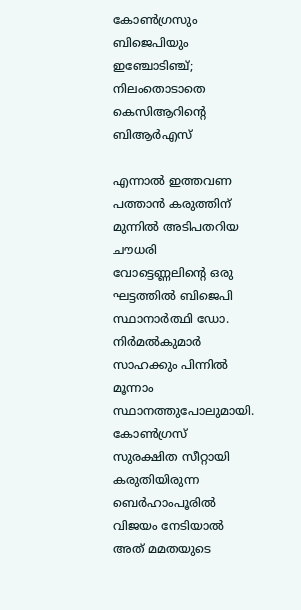കോണ്‍ഗ്രസും ബിജെപിയും ഇഞ്ചോടിഞ്ച്; നിലംതൊടാതെ കെസിആറിന്‍റെ ബിആര്‍എസ്

എന്നാല്‍ ഇത്തവണ പത്താന്‍ കരുത്തിന് മുന്നില്‍ അടിപതറിയ ചൗധരി വോട്ടെണ്ണലിന്‍റെ ഒരു ഘട്ടത്തില്‍ ബിജെപി സ്ഥാനാര്‍ത്ഥി ഡോ. നിര്‍മല്‍കുമാര്‍ സാഹക്കും പിന്നില്‍ മൂന്നാം സ്ഥാനത്തുപോലുമായി. കോണ്‍ഗ്രസ് സുരക്ഷിത സീറ്റായി കരുതിയിരുന്ന ബെർഹാംപൂരില്‍ വിജയം നേടിയാല്‍ അത് മമതയുടെ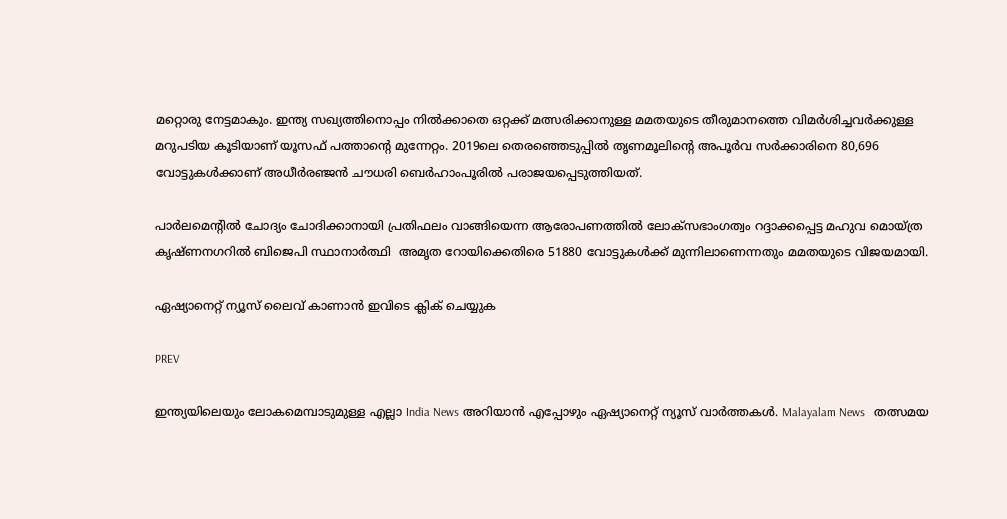മറ്റൊരു നേട്ടമാകും. ഇന്ത്യ സഖ്യത്തിനൊപ്പം നില്‍ക്കാതെ ഒറ്റക്ക് മത്സരിക്കാനുള്ള മമതയുടെ തീരുമാനത്തെ വിമര്‍ശിച്ചവര്‍ക്കുള്ള മറുപടിയ കൂടിയാണ് യൂസഫ് പത്താന്‍റെ മുന്നേറ്റം. 2019ലെ തെരഞ്ഞെടുപ്പില്‍ തൃണമൂലിന്‍റെ അപൂര്‍വ സര്‍ക്കാരിനെ 80,696 വോട്ടുകള്‍ക്കാണ് അധീര്‍രഞ്ജന്‍ ചൗധരി ബെർഹാംപൂരിൽ പരാജയപ്പെടുത്തിയത്.

പാര്‍ലമെന്‍റില്‍ ചോദ്യം ചോദിക്കാനായി പ്രതിഫലം വാങ്ങിയെന്ന ആരോപണത്തില്‍ ലോക്സഭാംഗത്വം റദ്ദാക്കപ്പെട്ട മഹുവ മൊയ്ത്ര കൃഷ്ണനഗറില്‍ ബിജെപി സ്ഥാനാര്‍ത്ഥി  അമൃത റോയിക്കെതിരെ 51880 വോട്ടുകള്‍ക്ക് മുന്നിലാണെന്നതും മമതയുടെ വിജയമായി.

ഏഷ്യാനെറ്റ് ന്യൂസ് ലൈവ് കാണാന്‍ ഇവിടെ ക്ലിക് ചെയ്യുക

PREV

ഇന്ത്യയിലെയും ലോകമെമ്പാടുമുള്ള എല്ലാ India News അറിയാൻ എപ്പോഴും ഏഷ്യാനെറ്റ് ന്യൂസ് വാർത്തകൾ. Malayalam News   തത്സമയ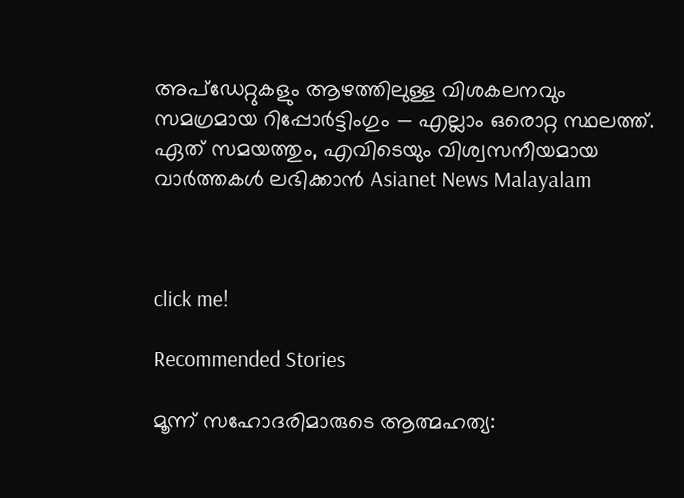അപ്‌ഡേറ്റുകളും ആഴത്തിലുള്ള വിശകലനവും സമഗ്രമായ റിപ്പോർട്ടിംഗും — എല്ലാം ഒരൊറ്റ സ്ഥലത്ത്. ഏത് സമയത്തും, എവിടെയും വിശ്വസനീയമായ വാർത്തകൾ ലഭിക്കാൻ Asianet News Malayalam



click me!

Recommended Stories

മൂന്ന് സഹോദരിമാരുടെ ആത്മഹത്യ: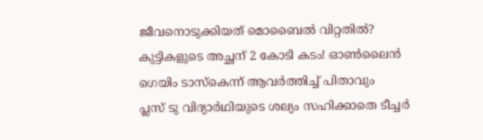ജീവനൊടുക്കിയത് മൊബൈൽ വിറ്റതിൽ? കുട്ടികളുടെ അച്ഛന് 2 കോടി കടം! ഓൺലൈൻ ഗെയിം ടാസ്കെന്ന് ആവർത്തിച്ച് പിതാവും
പ്ലസ് ടു വിദ്യാർഥിയുടെ ശല്യം സഹിക്കാതെ ടീച്ചർ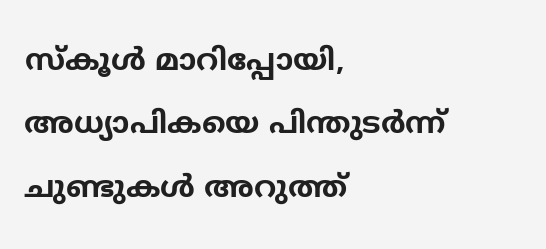സ്കൂൾ മാറിപ്പോയി, അധ്യാപികയെ പിന്തുടർന്ന് ചുണ്ടുകൾ അറുത്ത്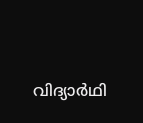വിദ്യാർഥി